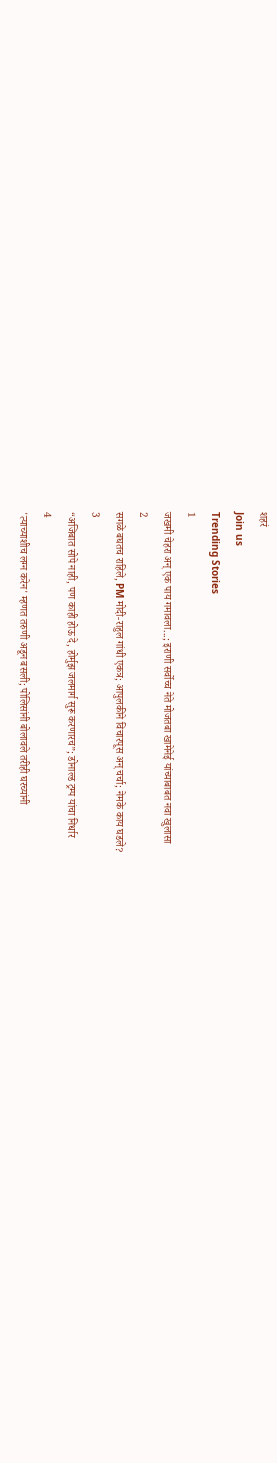शहरं
Join us
Trending Stories
1
जखमी चेहरा अन् एक पाय गमावला...; इराणी सर्वोच्च नेते मोजतबा खामेनेई यांच्याबाबत नवा खुलासा
2
सगळे बघतच राहिले, PM मोदी-राहुल गांधी एकत्र; आपुलकीने विचारपूस अन् चर्चा; नेमके काय घडले?
3
“अजिबात सोपे नाही, पण काही होऊ दे, होर्मुझ जलमार्ग सुरू करणारच”; डोनाल्ड ट्रम्प यांचा निर्धार
4
'त्याच्याशीच लग्न करेन' म्हणत तरुणी अडून बसली; पोलिसांनी बोलावले तरीही घरच्यांनी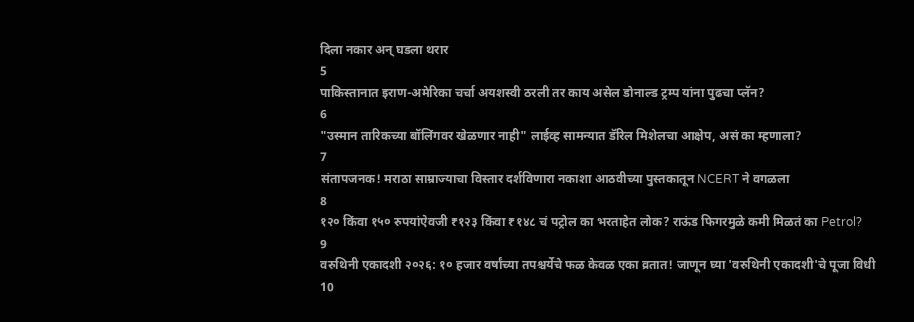दिला नकार अन् घडला थरार
5
पाकिस्तानात इराण-अमेरिका चर्चा अयशस्वी ठरली तर काय असेल डोनाल्ड ट्रम्प यांना पुढचा प्लॅन?
6
"उस्मान तारिकच्या बॉलिंगवर खेळणार नाही" लाईव्ह सामन्यात डॅरिल मिशेलचा आक्षेप, असं का म्हणाला?
7
संतापजनक! मराठा साम्राज्याचा विस्तार दर्शविणारा नकाशा आठवीच्या पुस्तकातून NCERT ने वगळला
8
१२० किंवा १५० रुपयांऐवजी ₹१२३ किंवा ₹१४८ चं पट्रोल का भरताहेत लोक? राऊंड फिगरमुळे कमी मिळतं का Petrol?
9
वरुथिनी एकादशी २०२६: १० हजार वर्षांच्या तपश्चर्येचे फळ केवळ एका व्रतात! जाणून घ्या 'वरुथिनी एकादशी'चे पूजा विधी
10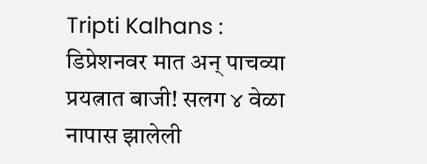Tripti Kalhans : डिप्रेशनवर मात अन् पाचव्या प्रयत्नात बाजी! सलग ४ वेळा नापास झालेली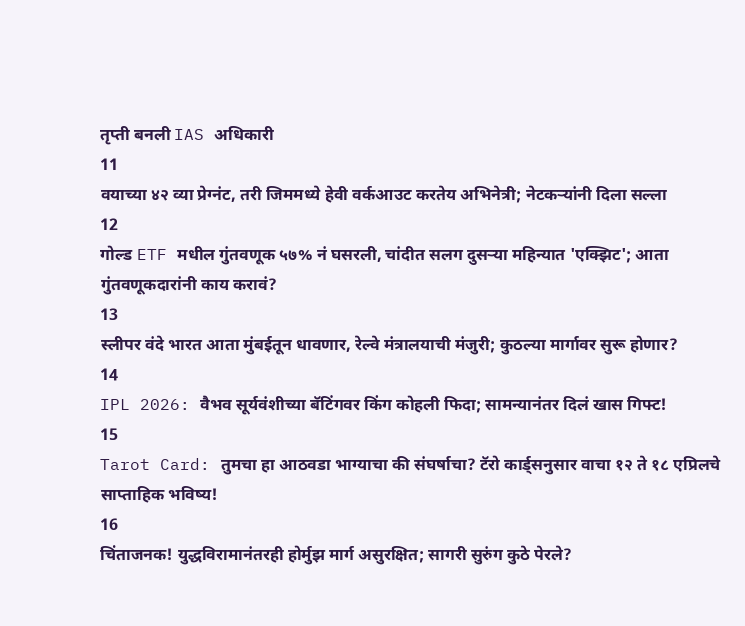तृप्ती बनली IAS अधिकारी
11
वयाच्या ४२ व्या प्रेग्नंट, तरी जिममध्ये हेवी वर्कआउट करतेय अभिनेत्री; नेटकऱ्यांनी दिला सल्ला
12
गोल्ड ETF मधील गुंतवणूक ५७% नं घसरली, चांदीत सलग दुसऱ्या महिन्यात 'एक्झिट'; आता गुंतवणूकदारांनी काय करावं?
13
स्लीपर वंदे भारत आता मुंबईतून धावणार, रेल्वे मंत्रालयाची मंजुरी; कुठल्या मार्गावर सुरू होणार?
14
IPL 2026: वैभव सूर्यवंशीच्या बॅटिंगवर किंग कोहली फिदा; सामन्यानंतर दिलं खास गिफ्ट!
15
Tarot Card: तुमचा हा आठवडा भाग्याचा की संघर्षाचा? टॅरो कार्ड्सनुसार वाचा १२ ते १८ एप्रिलचे साप्ताहिक भविष्य!
16
चिंताजनक! युद्धविरामानंतरही होर्मुझ मार्ग असुरक्षित; सागरी सुरुंग कुठे पेरले?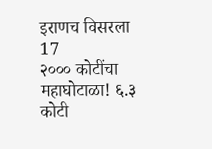इराणच विसरला
17
२००० कोटींचा महाघोटाळा! ६.३ कोटी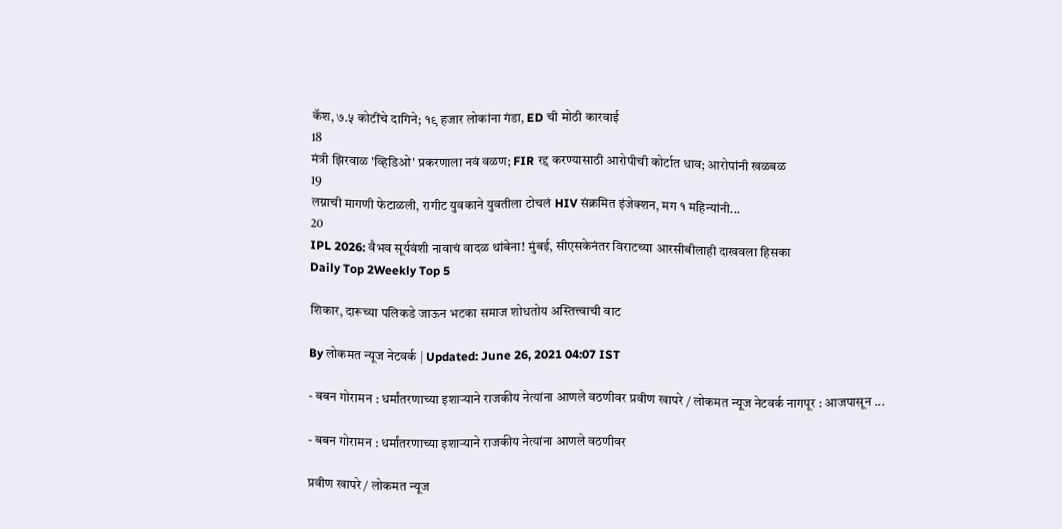कॅश, ७.५ कोटींचे दागिने; १९ हजार लोकांना गंडा, ED ची मोठी कारवाई
18
मंत्री झिरवाळ 'व्हिडिओ' प्रकरणाला नवं वळण; FIR रद्द करण्यासाठी आरोपीची कोर्टात धाव; आरोपांनी खळबळ
19
लग्नाची मागणी फेटाळली, रागीट युवकाने युवतीला टोचलं HIV संक्रमित इंजेक्शन, मग १ महिन्यांनी...
20
IPL 2026: वैभव सूर्यवंशी नावाचं वादळ थांबेना! मुंबई, सीएसकेनंतर विराटच्या आरसीबीलाही दाखवला हिसका
Daily Top 2Weekly Top 5

शिकार, दारूच्या पलिकडे जाऊन भटका समाज शोधतोय अस्तित्त्वाची वाट

By लोकमत न्यूज नेटवर्क | Updated: June 26, 2021 04:07 IST

- बबन गोरामन : धर्मांतरणाच्या इशाऱ्याने राजकीय नेत्यांना आणले वठणीवर प्रवीण खापरे / लोकमत न्यूज नेटवर्क नागपूर : आजपासून ...

- बबन गोरामन : धर्मांतरणाच्या इशाऱ्याने राजकीय नेत्यांना आणले वठणीवर

प्रवीण खापरे / लोकमत न्यूज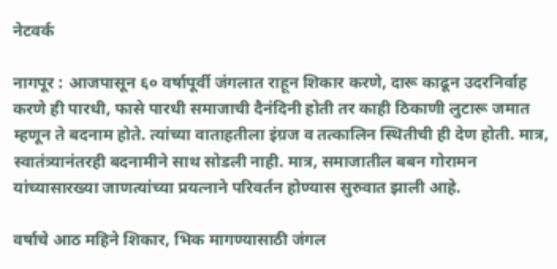नेटवर्क

नागपूर : आजपासून ६० वर्षापूर्वी जंगलात राहून शिकार करणे, दारू काढून उदरनिर्वाह करणे ही पारधी, फासे पारधी समाजाची दैनंदिनी होती तर काही ठिकाणी लुटारू जमात म्हणून ते बदनाम होते. त्यांच्या वाताहतीला इंग्रज व तत्कालिन स्थितीची ही देण होती. मात्र, स्वातंत्र्यानंतरही बदनामीने साथ सोडली नाही. मात्र, समाजातील बबन गोरामन यांच्यासारख्या जाणत्यांच्या प्रयत्नाने परिवर्तन होण्यास सुरुवात झाली आहे.

वर्षाचे आठ महिने शिकार, भिक मागण्यासाठी जंगल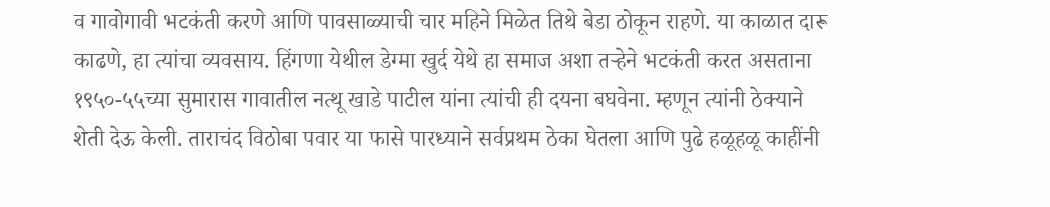व गावोगावी भटकंती करणे आणि पावसाळ्याची चार महिने मिळेत तिथे बेडा ठोकून राहणे. या काळात दारू काढणे, हा त्यांचा व्यवसाय. हिंगणा येथील डेग्मा खुर्द येथे हा समाज अशा तऱ्हेने भटकंती करत असताना १९५०-५५च्या सुमारास गावातील नत्थू खाडे पाटील यांना त्यांची ही दयना बघवेना. म्हणून त्यांनी ठेक्याने शेती देऊ केली. ताराचंद विठोबा पवार या फासे पारध्याने सर्वप्रथम ठेका घेतला आणि पुढे हळूहळू काहींनी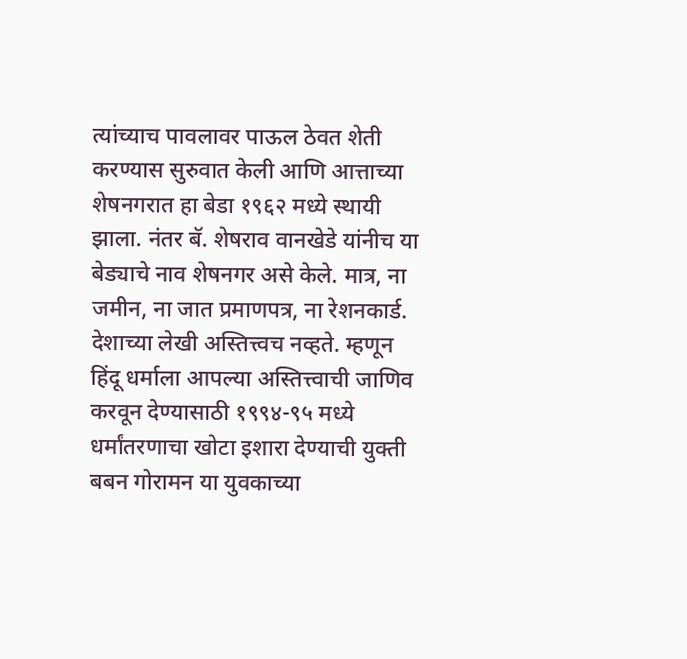त्यांच्याच पावलावर पाऊल ठेवत शेती करण्यास सुरुवात केली आणि आत्ताच्या शेषनगरात हा बेडा १९६२ मध्ये स्थायी झाला. नंतर बॅ. शेषराव वानखेडे यांनीच या बेड्याचे नाव शेषनगर असे केले. मात्र, ना जमीन, ना जात प्रमाणपत्र, ना रेशनकार्ड. देशाच्या लेखी अस्तित्त्वच नव्हते. म्हणून हिंदू धर्माला आपल्या अस्तित्त्वाची जाणिव करवून देण्यासाठी १९९४-९५ मध्ये धर्मांतरणाचा खोटा इशारा देण्याची युक्ती बबन गोरामन या युवकाच्या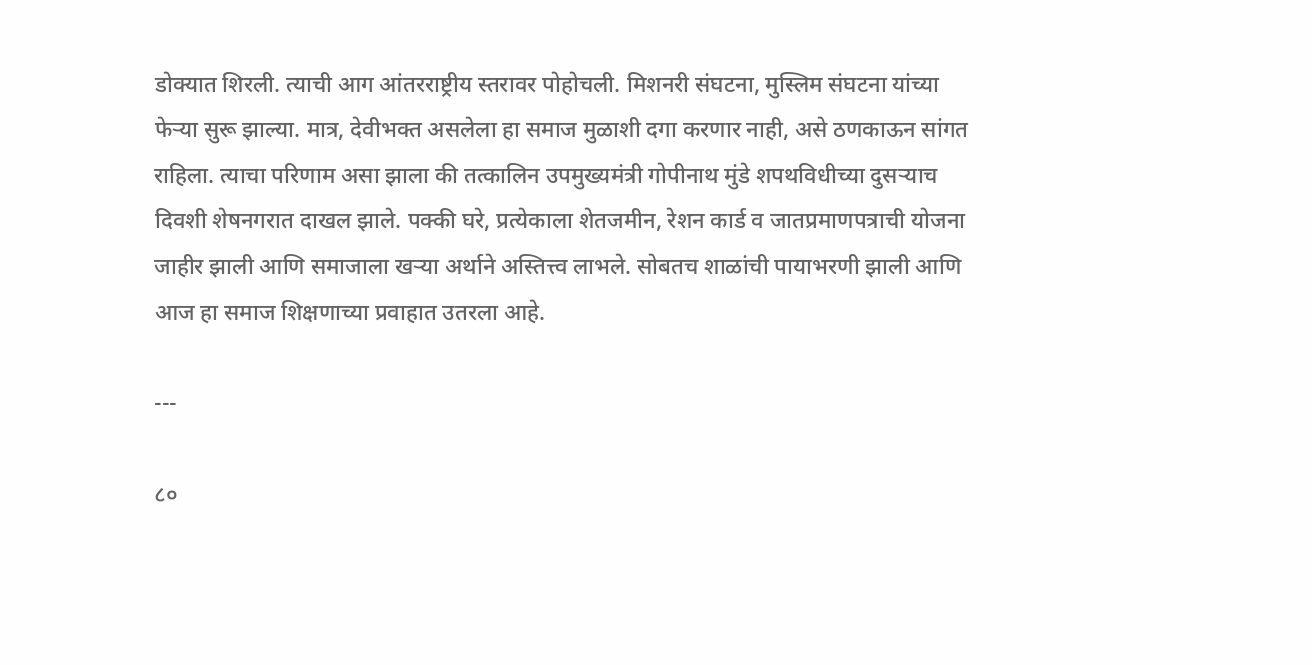डोक्यात शिरली. त्याची आग आंतरराष्ट्रीय स्तरावर पोहोचली. मिशनरी संघटना, मुस्लिम संघटना यांच्या फेऱ्या सुरू झाल्या. मात्र, देवीभक्त असलेला हा समाज मुळाशी दगा करणार नाही, असे ठणकाऊन सांगत राहिला. त्याचा परिणाम असा झाला की तत्कालिन उपमुख्यमंत्री गोपीनाथ मुंडे शपथविधीच्या दुसऱ्याच दिवशी शेषनगरात दाखल झाले. पक्की घरे, प्रत्येकाला शेतजमीन, रेशन कार्ड व जातप्रमाणपत्राची योजना जाहीर झाली आणि समाजाला खऱ्या अर्थाने अस्तित्त्व लाभले. सोबतच शाळांची पायाभरणी झाली आणि आज हा समाज शिक्षणाच्या प्रवाहात उतरला आहे.

---

८०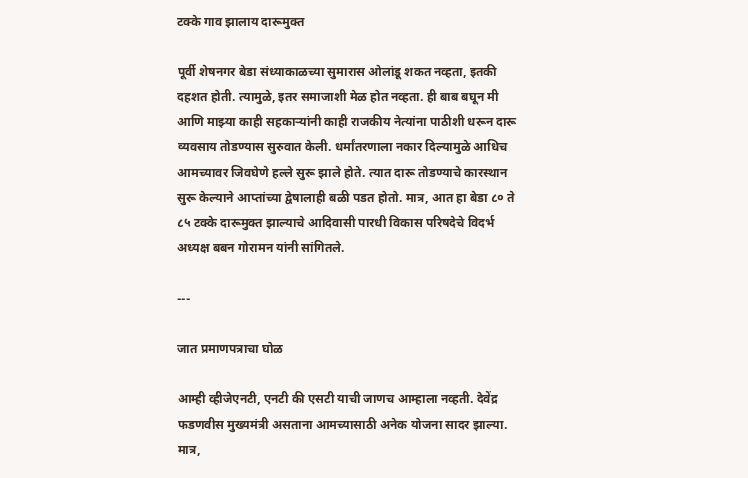टक्के गाव झालाय दारूमुक्त

पूर्वी शेषनगर बेडा संध्याकाळच्या सुमारास ओलांडू शकत नव्हता, इतकी दहशत होती. त्यामुळे, इतर समाजाशी मेळ होत नव्हता. ही बाब बघून मी आणि माझ्या काही सहकाऱ्यांनी काही राजकीय नेत्यांना पाठीशी धरून दारू व्यवसाय तोडण्यास सुरुवात केली. धर्मांतरणाला नकार दिल्यामुळे आधिच आमच्यावर जिवघेणे हल्ले सुरू झाले होते. त्यात दारू तोडण्याचे कारस्थान सुरू केल्याने आप्तांच्या द्वेषालाही बळी पडत होतो. मात्र, आत हा बेडा ८० ते ८५ टक्के दारूमुक्त झाल्याचे आदिवासी पारधी विकास परिषदेचे विदर्भ अध्यक्ष बबन गोरामन यांनी सांगितले.

---

जात प्रमाणपत्राचा घोळ

आम्ही व्हीजेएनटी, एनटी की एसटी याची जाणच आम्हाला नव्हती. देवेंद्र फडणवीस मुख्यमंत्री असताना आमच्यासाठी अनेक योजना सादर झाल्या. मात्र,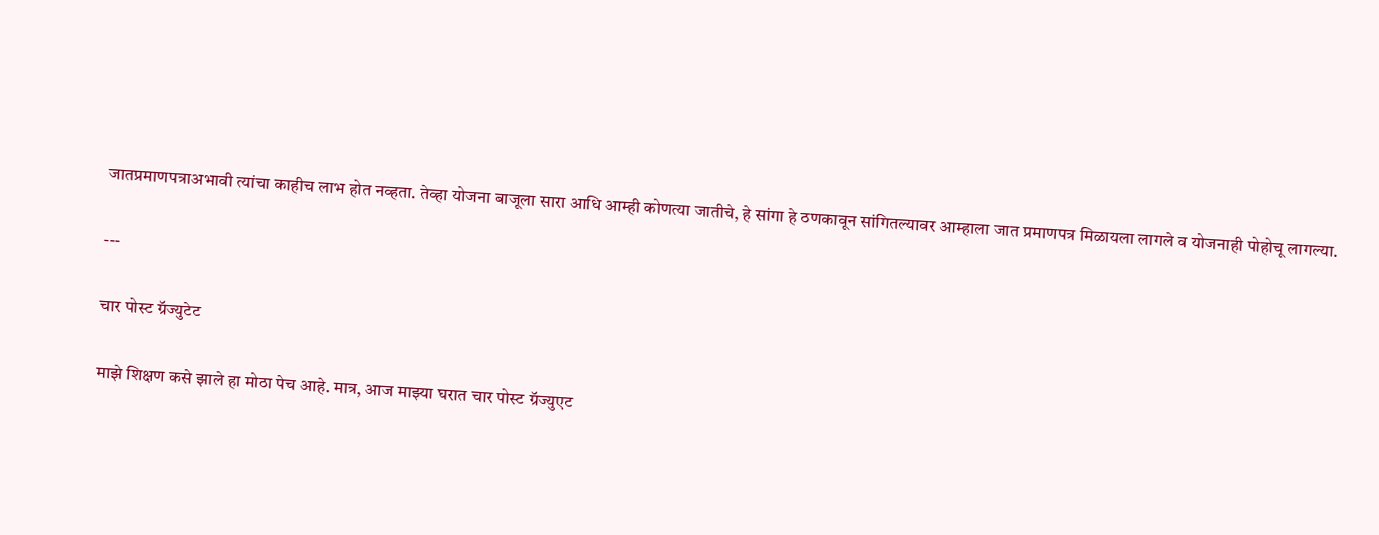जातप्रमाणपत्राअभावी त्यांचा काहीच लाभ होत नव्हता. तेव्हा योजना बाजूला सारा आधि आम्ही कोणत्या जातीचे, हे सांगा हे ठणकावून सांगितल्यावर आम्हाला जात प्रमाणपत्र मिळायला लागले व योजनाही पोहोचू लागल्या.

---

चार पोस्ट ग्रॅज्युटेट

माझे शिक्षण कसे झाले हा मोठा पेच आहे. मात्र, आज माझ्या घरात चार पोस्ट ग्रॅज्युएट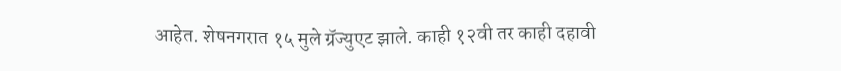आहेत. शेषनगरात १५ मुले ग्रॅज्युएट झाले. काही १२वी तर काही दहावी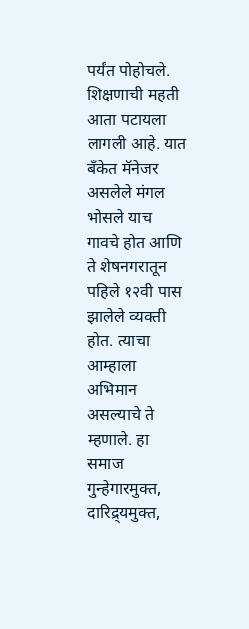पर्यंत पोहोचले. शिक्षणाची महती आता पटायला लागली आहे. यात बँकेत मॅनेजर असलेले मंगल भोसले याच गावचे होत आणि ते शेषनगरातून पहिले १२वी पास झालेले व्यक्ती होत. त्याचा आम्हाला अभिमान असल्याचे ते म्हणाले. हा समाज गुन्हेगारमुक्त, दारिद्र्यमुक्त,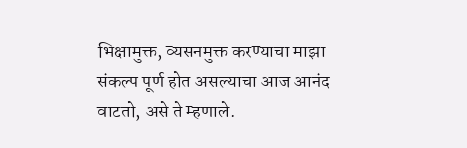भिक्षामुक्त, व्यसनमुक्त करण्याचा माझा संकल्प पूर्ण होत असल्याचा आज आनंद वाटतो, असे ते म्हणाले.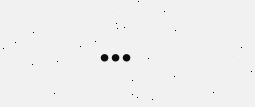...